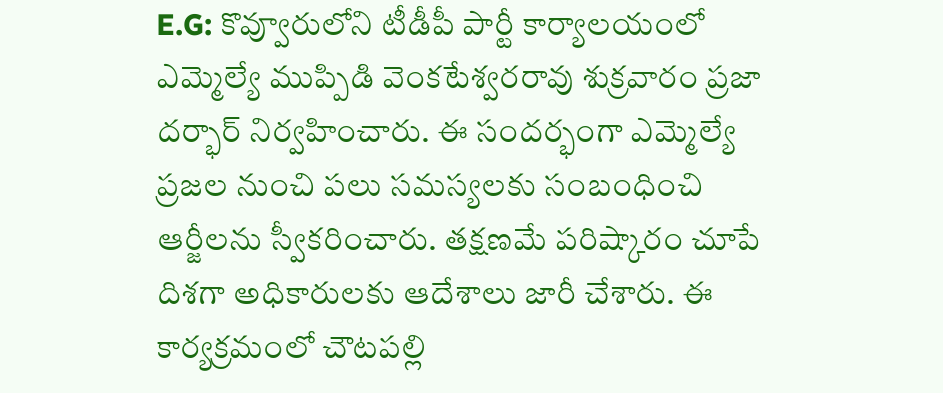E.G: కొవ్వూరులోని టీడీపీ పార్టీ కార్యాలయంలో ఎమ్మెల్యే ముప్పిడి వెంకటేశ్వరరావు శుక్రవారం ప్రజా దర్భార్ నిర్వహించారు. ఈ సందర్భంగా ఎమ్మెల్యే ప్రజల నుంచి పలు సమస్యలకు సంబంధించి ఆర్జీలను స్వీకరించారు. తక్షణమే పరిష్కారం చూపే దిశగా అధికారులకు ఆదేశాలు జారీ చేశారు. ఈ కార్యక్రమంలో చౌటపల్లి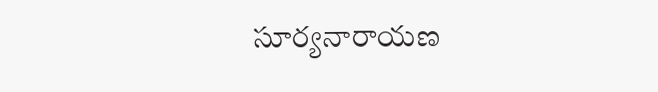సూర్యనారాయణ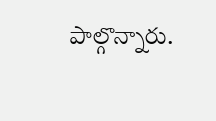పాల్గొన్నారు.